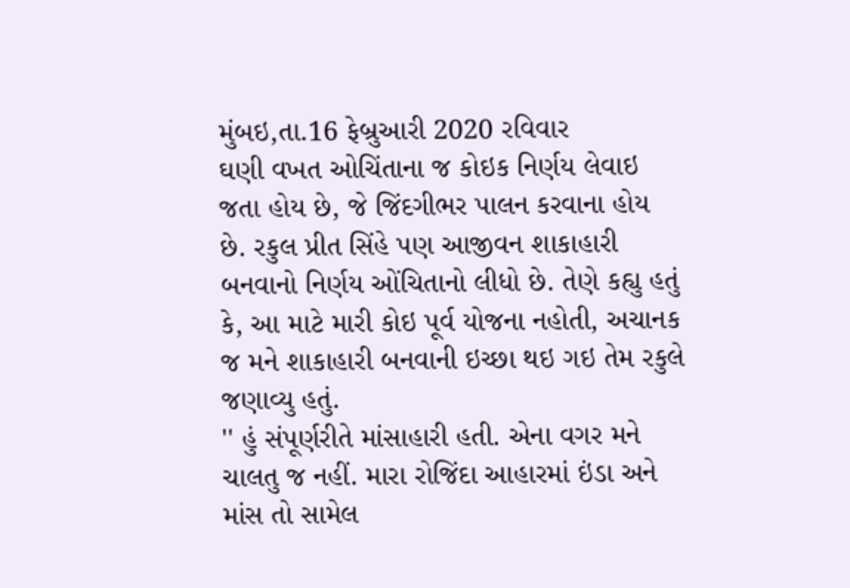મુંબઇ,તા.16 ફેબ્રુઆરી 2020 રવિવાર
ઘણી વખત ઓચિંતાના જ કોઇક નિર્ણય લેવાઇ જતા હોય છે, જે જિંદગીભર પાલન કરવાના હોય છે. રકુલ પ્રીત સિંહે પણ આજીવન શાકાહારી બનવાનો નિર્ણય ઓંચિતાનો લીધો છે. તેણે કહ્યુ હતું કે, આ માટે મારી કોઇ પૂર્વ યોજના નહોતી, અચાનક જ મને શાકાહારી બનવાની ઇચ્છા થઇ ગઇ તેમ રકુલે જણાવ્યુ હતું.
'' હું સંપૂર્ણરીતે માંસાહારી હતી. એના વગર મને ચાલતુ જ નહીં. મારા રોજિંદા આહારમાં ઇંડા અને માંસ તો સામેલ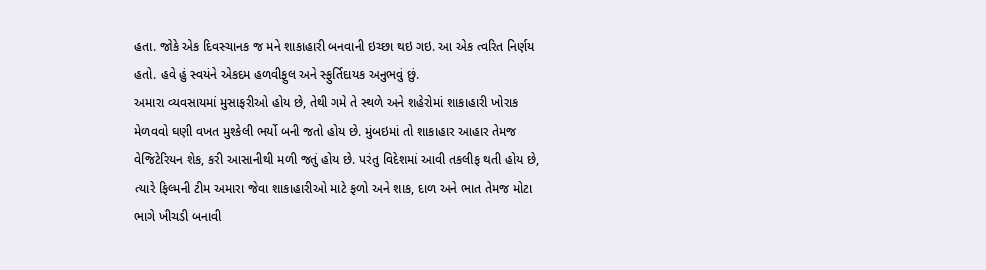હતા. જોકે એક દિવસ્ચાનક જ મને શાકાહારી બનવાની ઇચ્છા થઇ ગઇ. આ એક ત્વરિત નિર્ણય હતો. હવે હું સ્વયંને એકદમ હળવીફુલ અને સ્ફુર્તિદાયક અનુભવું છું.
અમારા વ્યવસાયમાં મુસાફરીઓ હોય છે, તેથી ગમે તે સ્થળે અને શહેરોમાં શાકાહારી ખોરાક મેળવવો ઘણી વખત મુશ્કેલી ભર્યો બની જતો હોય છે. મુંબઇમાં તો શાકાહાર આહાર તેમજ વેજિટેરિયન શેક, કરી આસાનીથી મળી જતું હોય છે. પરંતુ વિદેશમાં આવી તકલીફ થતી હોય છે, ત્યારે ફિલ્મની ટીમ અમારા જેવા શાકાહારીઓ માટે ફળો અને શાક, દાળ અને ભાત તેમજ મોટા ભાગે ખીચડી બનાવી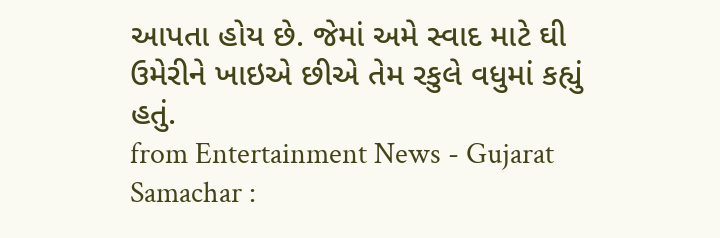આપતા હોય છે. જેમાં અમે સ્વાદ માટે ઘી ઉમેરીને ખાઇએ છીએ તેમ રકુલે વધુમાં કહ્યું હતું.
from Entertainment News - Gujarat Samachar :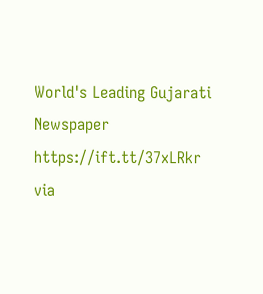World's Leading Gujarati Newspaper https://ift.tt/37xLRkr
via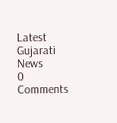Latest Gujarati News
0 Comments